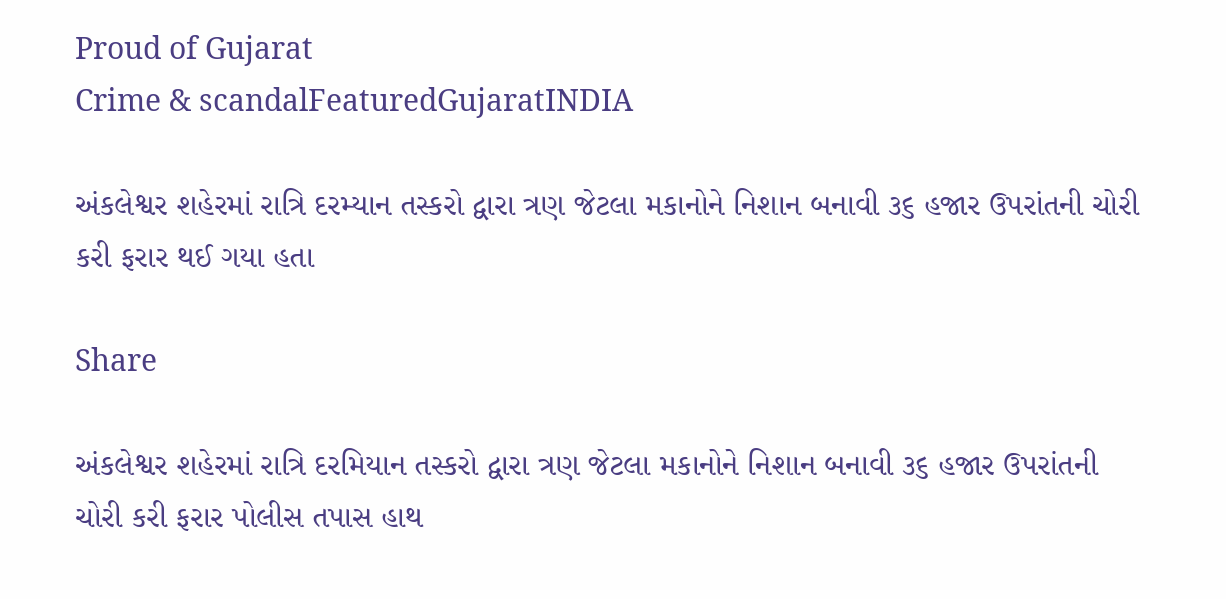Proud of Gujarat
Crime & scandalFeaturedGujaratINDIA

અંકલેશ્વર શહેરમાં રાત્રિ દરમ્યાન તસ્કરો દ્વારા ત્રણ જેટલા મકાનોને નિશાન બનાવી ૩૬ હજાર ઉપરાંતની ચોરી કરી ફરાર થઈ ગયા હતા

Share

અંકલેશ્વર શહેરમાં રાત્રિ દરમિયાન તસ્કરો દ્વારા ત્રણ જેટલા મકાનોને નિશાન બનાવી ૩૬ હજાર ઉપરાંતની ચોરી કરી ફરાર પોલીસ તપાસ હાથ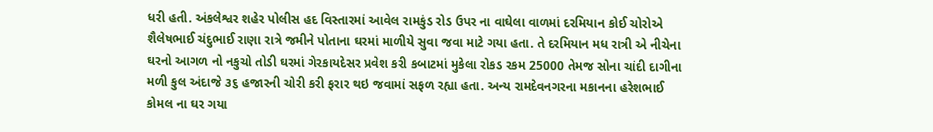ધરી હતી. અંકલેશ્વર શહેર પોલીસ હદ વિસ્તારમાં આવેલ રામકુંડ રોડ ઉપર ના વાઘેલા વાળમાં દરમિયાન કોઈ ચોરોએ શૈલેષભાઈ ચંદુભાઈ રાણા રાત્રે જમીને પોતાના ઘરમાં માળીયે સુવા જવા માટે ગયા હતા. તે દરમિયાન મધ રાત્રી એ નીચેના ઘરનો આગળ નો નકુચો તોડી ઘરમાં ગેરકાયદેસર પ્રવેશ કરી કબાટમાં મુકેલા રોકડ રકમ 25000 તેમજ સોના ચાંદી દાગીના મળી કુલ અંદાજે ૩૬ હજારની ચોરી કરી ફરાર થઇ જવામાં સફળ રહ્યા હતા. અન્ય રામદેવનગરના મકાનના હરેશભાઈ કોમલ ના ઘર ગયા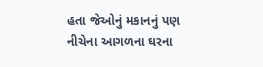હતા જેઓનું મકાનનું પણ નીચેના આગળના ઘરના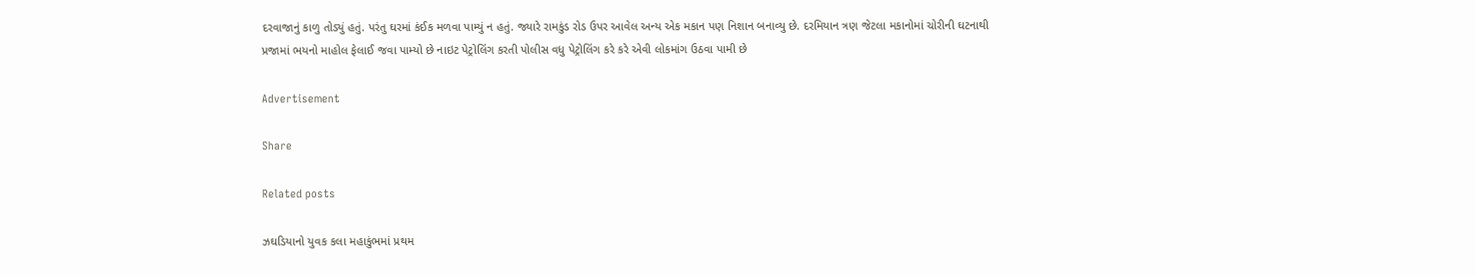દરવાજાનું કાળુ તોડ્યું હતું. પરંતુ ઘરમાં કંઈક મળવા પામ્યું ન હતું. જ્યારે રામકુંડ રોડ ઉપર આવેલ અન્ય એક મકાન પણ નિશાન બનાવ્યુ છે. દરમિયાન ત્રણ જેટલા મકાનોમાં ચોરીની ઘટનાથી પ્રજામાં ભયનો માહોલ ફેલાઈ જવા પામ્યો છે નાઇટ પેટ્રોલિંગ કરતી પોલીસ વધુ પેટ્રોલિંગ કરે કરે એવી લોકમાંગ ઉઠવા પામી છે

Advertisement

Share

Related posts

ઝઘડિયાનો યુવક કલા મહાકુંભમાં પ્રથમ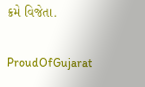ક્રમે વિજેતા.

ProudOfGujarat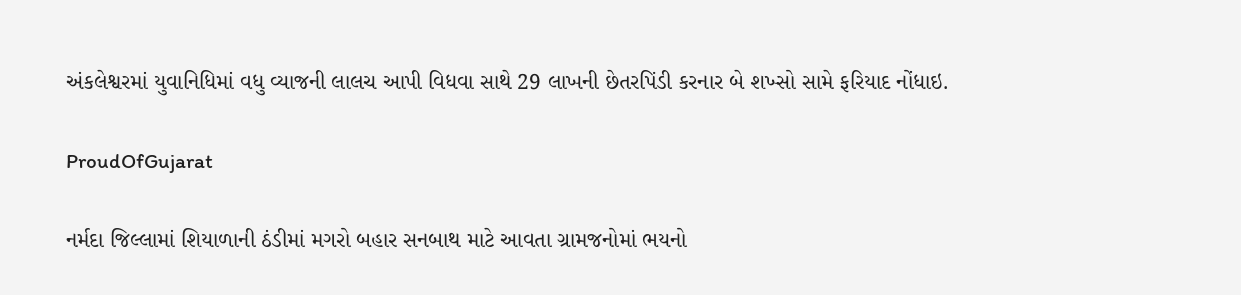અંકલેશ્વરમાં યુવાનિધિમાં વધુ વ્યાજની લાલચ આપી વિધવા સાથે 29 લાખની છેતરપિંડી કરનાર બે શખ્સો સામે ફરિયાદ નોંધાઇ.

ProudOfGujarat

નર્મદા જિલ્લામાં શિયાળાની ઠંડીમાં મગરો બહાર સનબાથ માટે આવતા ગ્રામજનોમાં ભયનો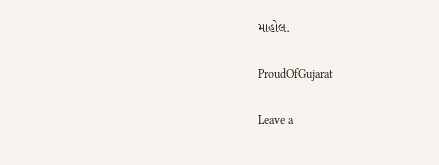માહોલ.

ProudOfGujarat

Leave a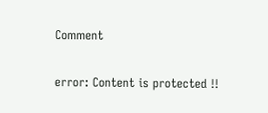Comment

error: Content is protected !!